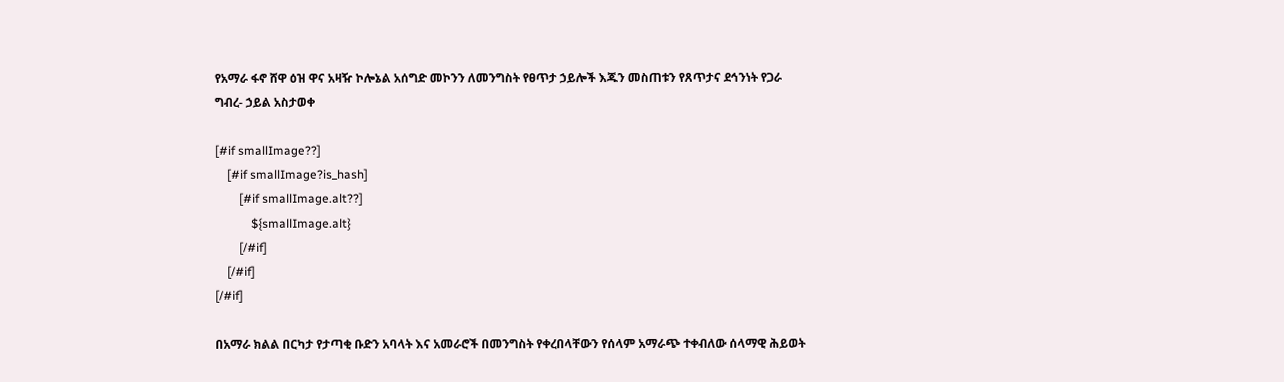የአማራ ፋኖ ሸዋ ዕዝ ዋና አዛዥ ኮሎኔል አሰግድ መኮንን ለመንግስት የፀጥታ ኃይሎች እጁን መስጠቱን የጸጥታና ደኅንነት የጋራ ግብረ- ኃይል አስታወቀ

[#if smallImage??]
    [#if smallImage?is_hash]
        [#if smallImage.alt??]
            ${smallImage.alt}
        [/#if]
    [/#if]
[/#if]

በአማራ ክልል በርካታ የታጣቂ ቡድን አባላት እና አመራሮች በመንግስት የቀረበላቸውን የሰላም አማራጭ ተቀብለው ሰላማዊ ሕይወት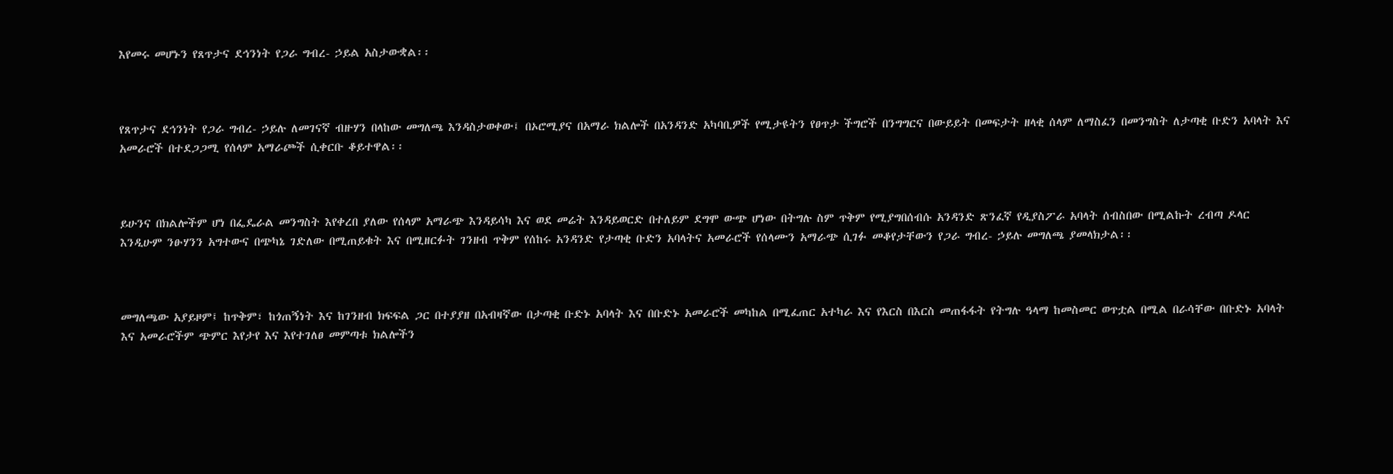እየመሩ መሆኑን የጸጥታና ደኅንነት የጋራ ግብረ- ኃይል አስታውቋል፡፡



የጸጥታና ደኅንነት የጋራ ግብረ- ኃይሉ ለመገናኛ ብዙሃን በላከው መግለጫ እንዳስታወቀው፤ በኦሮሚያና በአማራ ክልሎች በአንዳንድ አካባቢዎች የሚታዩትን የፀጥታ ችግሮች በንግግርና በውይይት በመፍታት ዘላቂ ሰላም ለማስፈን በመንግስት ለታጣቂ ቡድን አባላት እና አመራሮች በተደጋጋሚ የሰላም አማራጮች ሲቀርቡ ቆይተዋል፡፡



ይሁንና በክልሎችም ሆነ በፌዴራል መንግስት እየቀረበ ያለው የሰላም አማራጭ እንዳይሳካ እና ወደ መሬት እንዳይወርድ በተለይም ደግሞ ውጭ ሆነው በትግሉ ስም ጥቅም የሚያግበሰብሱ አንዳንድ ጽንፈኛ የዲያስፖራ አባላት ሰብስበው በሚልኩት ረብጣ ዶላር እንዲሁም ንፁሃንን አግተውና በጭካኔ ገድለው በሚጠይቁት እና በሚዘርፉት ገንዘብ ጥቅም የሰከሩ አንዳንድ የታጣቂ ቡድን አባላትና አመራሮች የሰላሙን አማራጭ ሲገፉ መቆየታቸውን የጋራ ግብረ- ኃይሉ መግለጫ ያመላክታል፡፡



መግለጫው አያይዞም፤ ከጥቅም፣ ከጎጠኝነት እና ከገንዘብ ክፍፍል ጋር በተያያዘ በአብዛኛው በታጣቂ ቡድኑ አባላት እና በቡድኑ አመራሮች መካከል በሚፈጠር አተካራ እና የእርስ በእርስ መጠፋፋት የትግሉ ዓላማ ከመስመር ወጥቷል በሚል በራሳቸው በቡድኑ አባላት እና አመራሮችም ጭምር እየታየ እና እየተገለፀ መምጣቱ ክልሎችን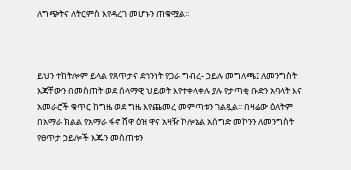ለግጭትና ለትርምስ እየዳረገ መሆኑን ጠቁሟል፡፡



ይህን ተከትሎም ይላል የጸጥታና ደኅንነት የጋራ ግብረ- ኃይሉ መግለጫ፤ ለመንግስት እጃቸውን በመስጠት ወደ ሰላማዊ ህይወት እየተቀላቀሉ ያሉ የታጣቂ ቡድን አባላት እና አመራሮች ቁጥር ከግዜ ወደ ግዜ እየጨመረ መምጣቱን ገልጿል፡፡ በዛሬው ዕለትም በአማራ ክልል የአማራ ፋኖ ሸዋ ዕዝ ዋና አዛዥ ኮሎኔል አሰግድ መኮንን ለመንግስት የፀጥታ ኃይሎች እጁን መስጠቱን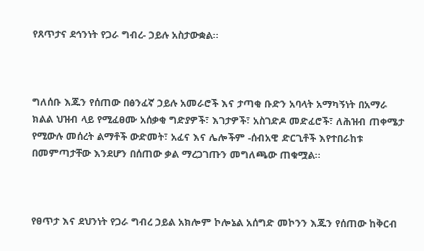የጸጥታና ደኅንነት የጋራ ግብረ- ኃይሉ አስታውቋል፡፡



ግለሰቡ እጁን የሰጠው በፅንፈኛ ኃይሉ አመራሮች እና ታጣቂ ቡድን አባላት አማካኝነት በአማራ ክልል ህዝብ ላይ የሚፈፀሙ አሰቃቂ ግድያዎች፣ እገታዎች፣ አስገድዶ መድፈሮች፣ ለሕዝብ ጠቀሜታ የሚውሉ መሰረት ልማቶች ውድመት፣ አፈና እና ሌሎችም -ሰብአዊ ድርጊቶች እየተበራከቱ በመምጣታቸው እንደሆን በሰጠው ቃል ማረጋገጡን መግለጫው ጠቁሟል፡፡



የፀጥታ እና ደህንነት የጋራ ግብረ ኃይል አክሎም ኮሎኔል አሰግድ መኮንን እጁን የሰጠው ከቅርብ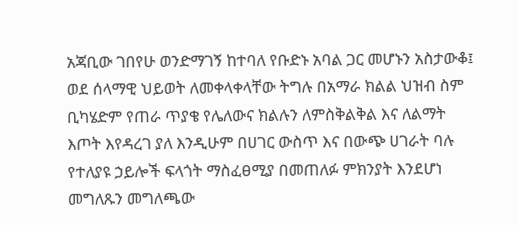አጃቢው ገበየሁ ወንድማገኝ ከተባለ የቡድኑ አባል ጋር መሆኑን አስታውቆ፤ ወደ ሰላማዊ ህይወት ለመቀላቀላቸው ትግሉ በአማራ ክልል ህዝብ ስም ቢካሄድም የጠራ ጥያቄ የሌለውና ክልሉን ለምስቅልቅል እና ለልማት እጦት እየዳረገ ያለ እንዲሁም በሀገር ውስጥ እና በውጭ ሀገራት ባሉ የተለያዩ ኃይሎች ፍላጎት ማስፈፀሚያ በመጠለፉ ምክንያት እንደሆነ መግለጹን መግለጫው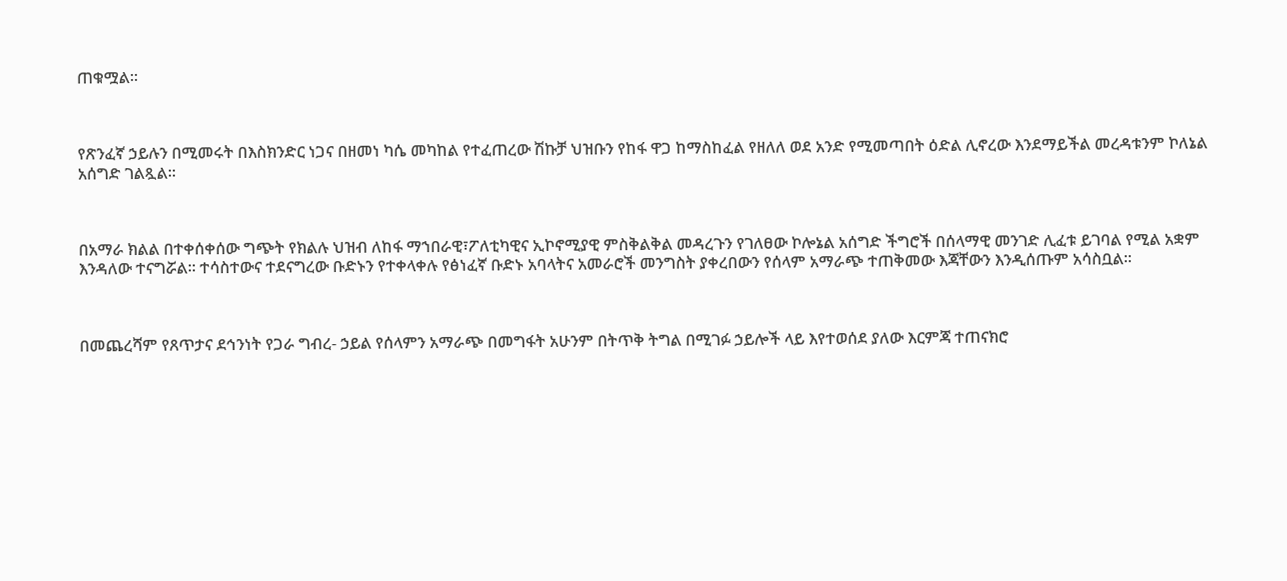ጠቁሟል፡፡



የጽንፈኛ ኃይሉን በሚመሩት በእስክንድር ነጋና በዘመነ ካሴ መካከል የተፈጠረው ሽኩቻ ህዝቡን የከፋ ዋጋ ከማስከፈል የዘለለ ወደ አንድ የሚመጣበት ዕድል ሊኖረው እንደማይችል መረዳቱንም ኮለኔል አሰግድ ገልጿል፡፡



በአማራ ክልል በተቀሰቀሰው ግጭት የክልሉ ህዝብ ለከፋ ማኀበራዊ፣ፖለቲካዊና ኢኮኖሚያዊ ምስቅልቅል መዳረጉን የገለፀው ኮሎኔል አሰግድ ችግሮች በሰላማዊ መንገድ ሊፈቱ ይገባል የሚል አቋም እንዳለው ተናግሯል፡፡ ተሳስተውና ተደናግረው ቡድኑን የተቀላቀሉ የፅነፈኛ ቡድኑ አባላትና አመራሮች መንግስት ያቀረበውን የሰላም አማራጭ ተጠቅመው እጃቸውን እንዲሰጡም አሳስቧል፡፡



በመጨረሻም የጸጥታና ደኅንነት የጋራ ግብረ- ኃይል የሰላምን አማራጭ በመግፋት አሁንም በትጥቅ ትግል በሚገፉ ኃይሎች ላይ እየተወሰደ ያለው እርምጃ ተጠናክሮ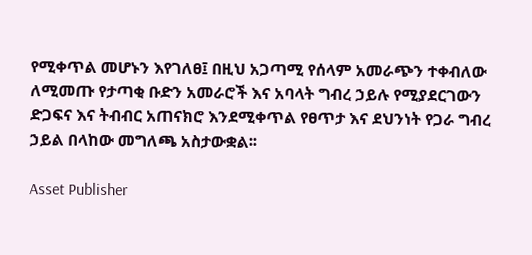የሚቀጥል መሆኑን እየገለፀ፤ በዚህ አጋጣሚ የሰላም አመራጭን ተቀብለው ለሚመጡ የታጣቂ ቡድን አመራሮች እና አባላት ግብረ ኃይሉ የሚያደርገውን ድጋፍና እና ትብብር አጠናክሮ እንደሚቀጥል የፀጥታ እና ደህንነት የጋራ ግብረ ኃይል በላከው መግለጫ አስታውቋል፡፡

Asset Publisher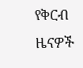የቅርብ ዜናዎች